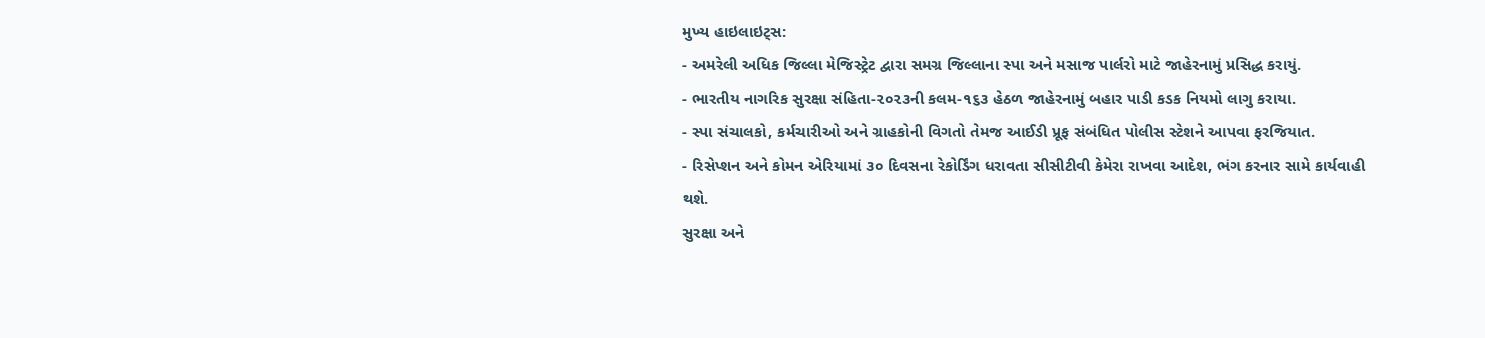મુખ્ય હાઇલાઇટ્સ:
- અમરેલી અધિક જિલ્લા મેજિસ્ટ્રેટ દ્વારા સમગ્ર જિલ્લાના સ્પા અને મસાજ પાર્લરો માટે જાહેરનામું પ્રસિદ્ધ કરાયું.
- ભારતીય નાગરિક સુરક્ષા સંહિતા-૨૦૨૩ની કલમ-૧૬૩ હેઠળ જાહેરનામું બહાર પાડી કડક નિયમો લાગુ કરાયા.
- સ્પા સંચાલકો, કર્મચારીઓ અને ગ્રાહકોની વિગતો તેમજ આઈડી પ્રૂફ સંબંધિત પોલીસ સ્ટેશને આપવા ફરજિયાત.
- રિસેપ્શન અને કોમન એરિયામાં ૩૦ દિવસના રેકોર્ડિંગ ધરાવતા સીસીટીવી કેમેરા રાખવા આદેશ, ભંગ કરનાર સામે કાર્યવાહી થશે.
સુરક્ષા અને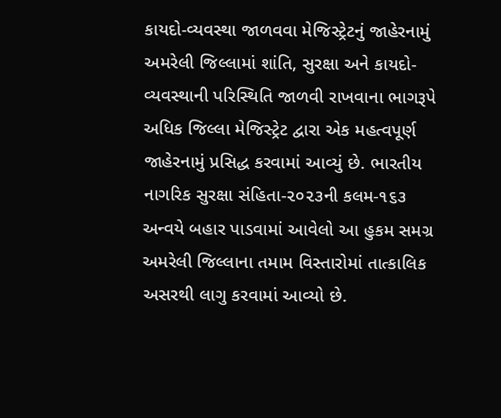કાયદો-વ્યવસ્થા જાળવવા મેજિસ્ટ્રેટનું જાહેરનામું
અમરેલી જિલ્લામાં શાંતિ, સુરક્ષા અને કાયદો-વ્યવસ્થાની પરિસ્થિતિ જાળવી રાખવાના ભાગરૂપે અધિક જિલ્લા મેજિસ્ટ્રેટ દ્વારા એક મહત્વપૂર્ણ જાહેરનામું પ્રસિદ્ધ કરવામાં આવ્યું છે. ભારતીય નાગરિક સુરક્ષા સંહિતા-૨૦૨૩ની કલમ-૧૬૩ અન્વયે બહાર પાડવામાં આવેલો આ હુકમ સમગ્ર અમરેલી જિલ્લાના તમામ વિસ્તારોમાં તાત્કાલિક અસરથી લાગુ કરવામાં આવ્યો છે.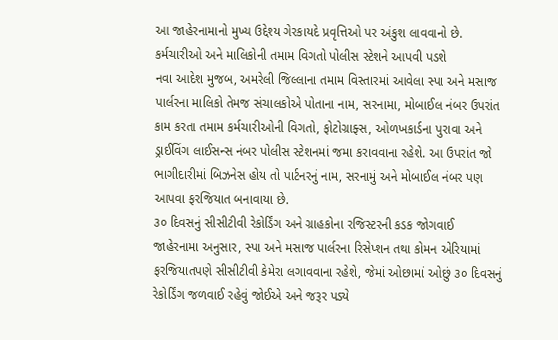આ જાહેરનામાનો મુખ્ય ઉદ્દેશ્ય ગેરકાયદે પ્રવૃત્તિઓ પર અંકુશ લાવવાનો છે.
કર્મચારીઓ અને માલિકોની તમામ વિગતો પોલીસ સ્ટેશને આપવી પડશે
નવા આદેશ મુજબ, અમરેલી જિલ્લાના તમામ વિસ્તારમાં આવેલા સ્પા અને મસાજ પાર્લરના માલિકો તેમજ સંચાલકોએ પોતાના નામ, સરનામા, મોબાઈલ નંબર ઉપરાંત કામ કરતા તમામ કર્મચારીઓની વિગતો, ફોટોગ્રાફ્સ, ઓળખકાર્ડના પુરાવા અને ડ્રાઈવિંગ લાઈસન્સ નંબર પોલીસ સ્ટેશનમાં જમા કરાવવાના રહેશે. આ ઉપરાંત જો ભાગીદારીમાં બિઝનેસ હોય તો પાર્ટનરનું નામ, સરનામું અને મોબાઈલ નંબર પણ આપવા ફરજિયાત બનાવાયા છે.
૩૦ દિવસનું સીસીટીવી રેકોર્ડિંગ અને ગ્રાહકોના રજિસ્ટરની કડક જોગવાઈ
જાહેરનામા અનુસાર, સ્પા અને મસાજ પાર્લરના રિસેપ્શન તથા કોમન એરિયામાં ફરજિયાતપણે સીસીટીવી કેમેરા લગાવવાના રહેશે, જેમાં ઓછામાં ઓછું ૩૦ દિવસનું રેકોર્ડિંગ જળવાઈ રહેવું જોઈએ અને જરૂર પડ્યે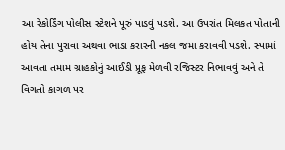આ રેકોર્ડિંગ પોલીસ સ્ટેશને પૂરું પાડવું પડશે. આ ઉપરાંત મિલકત પોતાની હોય તેના પુરાવા અથવા ભાડા કરારની નકલ જમા કરાવવી પડશે. સ્પામાં આવતા તમામ ગ્રાહકોનું આઈડી પ્રૂફ મેળવી રજિસ્ટર નિભાવવું અને તે વિગતો કાગળ પર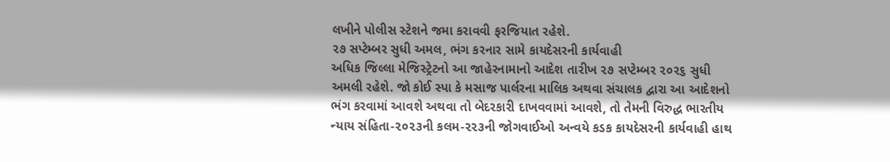લખીને પોલીસ સ્ટેશને જમા કરાવવી ફરજિયાત રહેશે.
૨૭ સપ્ટેમ્બર સુધી અમલ, ભંગ કરનાર સામે કાયદેસરની કાર્યવાહી
અધિક જિલ્લા મેજિસ્ટ્રેટનો આ જાહેરનામાનો આદેશ તારીખ ૨૭ સપ્ટેમ્બર ૨૦૨૬ સુધી અમલી રહેશે. જો કોઈ સ્પા કે મસાજ પાર્લરના માલિક અથવા સંચાલક દ્વારા આ આદેશનો ભંગ કરવામાં આવશે અથવા તો બેદરકારી દાખવવામાં આવશે, તો તેમની વિરુદ્ધ ભારતીય ન્યાય સંહિતા-૨૦૨૩ની કલમ-૨૨૩ની જોગવાઈઓ અન્વયે કડક કાયદેસરની કાર્યવાહી હાથ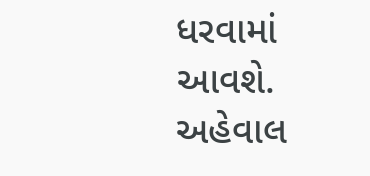ધરવામાં આવશે.
અહેવાલ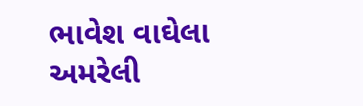ભાવેશ વાઘેલા અમરેલી